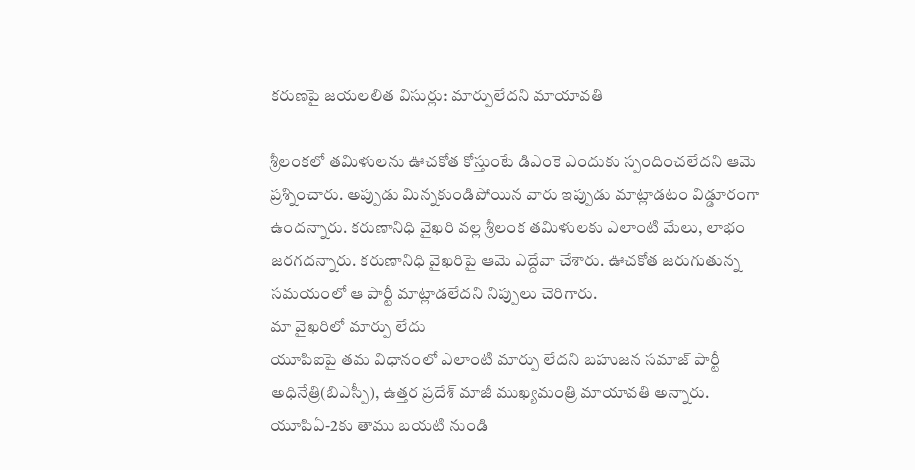కరుణపై జయలలిత విసుర్లు: మార్పులేదని మాయావతి

శ్రీలంకలో తమిళులను ఊచకోత కోస్తుంటే డిఎంకె ఎందుకు స్పందించలేదని ఆమె ప్రశ్నించారు. అప్పుడు మిన్నకుండిపోయిన వారు ఇప్పుడు మాట్లాడటం విడ్డూరంగా ఉందన్నారు. కరుణానిధి వైఖరి వల్ల శ్రీలంక తమిళులకు ఎలాంటి మేలు, లాభం జరగదన్నారు. కరుణానిధి వైఖరిపై ఆమె ఎద్దేవా చేశారు. ఊచకోత జరుగుతున్న సమయంలో ఆ పార్టీ మాట్లాడలేదని నిప్పులు చెరిగారు.
మా వైఖరిలో మార్పు లేదు
యూపిఐపై తమ విధానంలో ఎలాంటి మార్పు లేదని బహుజన సమాజ్ పార్టీ అధినేత్రి(బిఎస్పీ), ఉత్తర ప్రదేశ్ మాజీ ముఖ్యమంత్రి మాయావతి అన్నారు. యూపిఏ-2కు తాము బయటి నుండి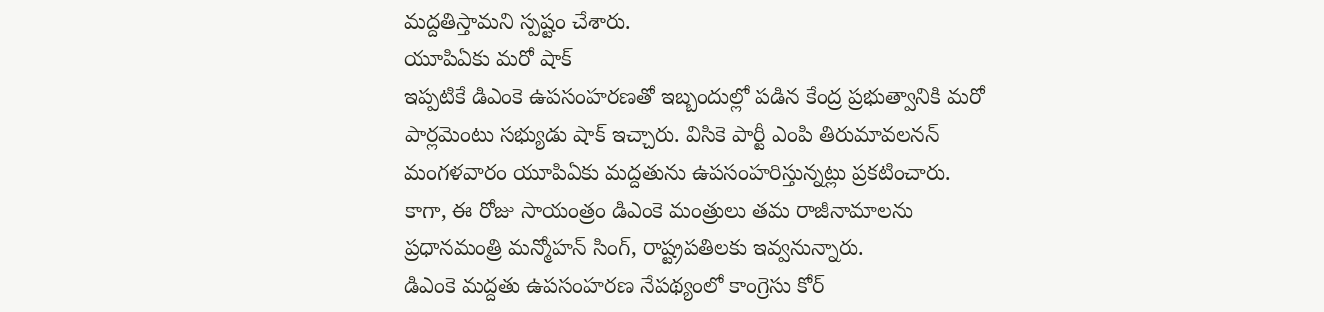మద్దతిస్తామని స్పష్టం చేశారు.
యూపిఏకు మరో షాక్
ఇప్పటికే డిఎంకె ఉపసంహరణతో ఇబ్బందుల్లో పడిన కేంద్ర ప్రభుత్వానికి మరో పార్లమెంటు సభ్యుడు షాక్ ఇచ్చారు. విసికె పార్టీ ఎంపి తిరుమావలనన్ మంగళవారం యూపిఏకు మద్దతును ఉపసంహరిస్తున్నట్లు ప్రకటించారు. కాగా, ఈ రోజు సాయంత్రం డిఎంకె మంత్రులు తమ రాజీనామాలను ప్రధానమంత్రి మన్మోహన్ సింగ్, రాష్ట్రపతిలకు ఇవ్వనున్నారు.
డిఎంకె మద్దతు ఉపసంహరణ నేపథ్యంలో కాంగ్రెసు కోర్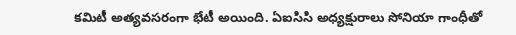కమిటీ అత్యవసరంగా భేటీ అయింది. ఏఐసిసి అధ్యక్షురాలు సోనియా గాంధీతో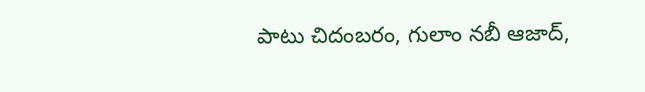పాటు చిదంబరం, గులాం నబీ ఆజాద్,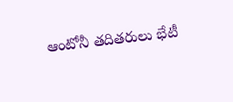ఆంటోనీ తదితరులు భేటీ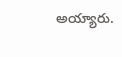అయ్యారు.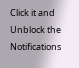Click it and Unblock the Notifications